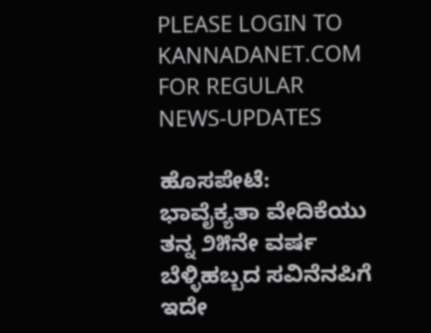PLEASE LOGIN TO KANNADANET.COM FOR REGULAR NEWS-UPDATES

ಹೊಸಪೇಟೆ:  ಭಾವೈಕ್ಯತಾ ವೇದಿಕೆಯು ತನ್ನ ೨೫ನೇ ವರ್ಷ ಬೆಳ್ಳಿಹಬ್ಬದ ಸವಿನೆನಪಿಗೆ ಇದೇ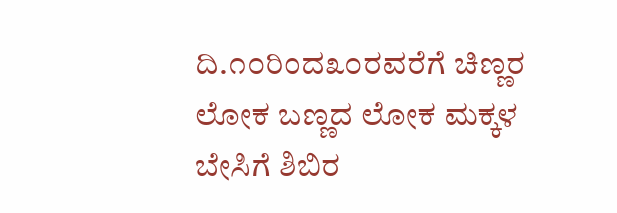ದಿ.೧೦ರಿಂದ೩೦ರವರೆಗೆ ಚಿಣ್ಣರ ಲೋಕ ಬಣ್ಣದ ಲೋಕ ಮಕ್ಕಳ ಬೇಸಿಗೆ ಶಿಬಿರ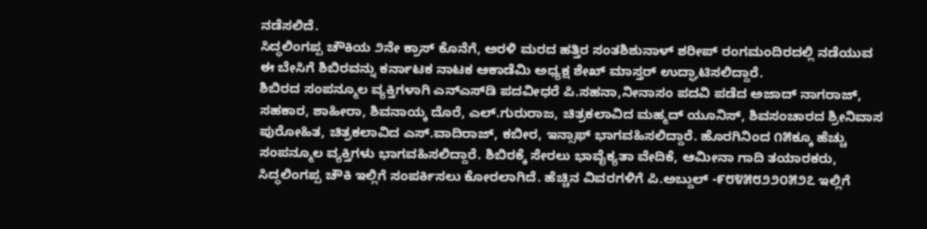ನಡೆಸಲಿದೆ.
ಸಿದ್ಧಲಿಂಗಪ್ಪ ಚೌಕಿಯ ೨ನೇ ಕ್ರಾಸ್ ಕೊನೆಗೆ, ಅರಳಿ ಮರದ ಹತ್ತಿರ ಸಂತಶಿಶುನಾಳ್ ಶರೀಪ್ ರಂಗಮಂದಿರದಲ್ಲಿ ನಡೆಯುವ ಈ ಬೇಸಿಗೆ ಶಿಬಿರವನ್ನು ಕರ್ನಾಟಕ ನಾಟಕ ಆಕಾಡೆಮಿ ಅಧ್ಯಕ್ಷ ಶೇಖ್ ಮಾಸ್ತರ್ ಉದ್ಘಾಟಿಸಲಿದ್ದಾರೆ.
ಶಿಬಿರದ ಸಂಪನ್ಮೂಲ ವ್ಯಕ್ತಿಗಳಾಗಿ ಎನ್‌ಎಸ್‌ಡಿ ಪದವೀಧರೆ ಪಿ.ಸಹನಾ,ನೀನಾಸಂ ಪದವಿ ಪಡೆದ ಅಜಾದ್ ನಾಗರಾಜ್, ಸಹಕಾರ, ಶಾಹೀರಾ, ಶಿವನಾಯ್ಕ ದೊರೆ, ಎಲ್.ಗುರುರಾಜ, ಚಿತ್ರಕಲಾವಿದ ಮಹ್ಮದ್ ಯೂನಿಸ್, ಶಿವಸಂಚಾರದ ಶ್ರೀನಿವಾಸ ಪುರೋಹಿತ, ಚಿತ್ರಕಲಾವಿದ ಎಸ್.ವಾದಿರಾಜ್, ಕಬೀರ, ಇನ್ಸಾಫ್ ಭಾಗವಹಿಸಲಿದ್ದಾರೆ. ಹೊರಗಿನಿಂದ ೧೫ಕ್ಕೂ ಹೆಚ್ಚು ಸಂಪನ್ಮೂಲ ವ್ಯಕ್ತಿಗಳು ಭಾಗವಹಿಸಲಿದ್ದಾರೆ. ಶಿಬಿರಕ್ಕೆ ಸೇರಲು ಭಾವೈಕ್ಯತಾ ವೇದಿಕೆ, ಆಮೀನಾ ಗಾದಿ ತಯಾರಕರು, ಸಿದ್ಧಲಿಂಗಪ್ಪ ಚೌಕಿ ಇಲ್ಲಿಗೆ ಸಂಪರ್ಕಿಸಲು ಕೋರಲಾಗಿದೆ. ಹೆಚ್ಚಿನ ವಿವರಗಳಿಗೆ ಪಿ.ಅಬ್ದುಲ್ -೯೮೪೫೮೨೨೦೫೨೭ ಇಲ್ಲಿಗೆ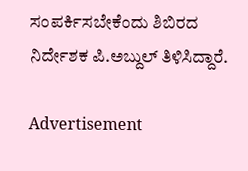ಸಂಪರ್ಕಿಸಬೇಕೆಂದು ಶಿಬಿರದ ನಿರ್ದೇಶಕ ಪಿ.ಅಬ್ದುಲ್ ತಿಳಿಸಿದ್ದಾರೆ.

Advertisement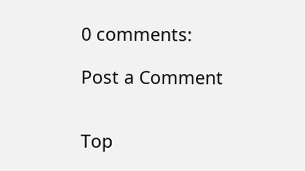0 comments:

Post a Comment


Top